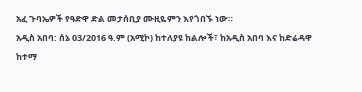አፈ ጉባኤዎች የዓድዋ ድል መታሰቢያ ሙዚዬምን እየጎበኙ ነው።
አዲስ አበባ: ሰኔ 03/2016 ዓ.ም (አሚኮ) ከተለያዩ ከልሎች፣ ከአዲስ አበባ እና ከድሬዳዋ ከተማ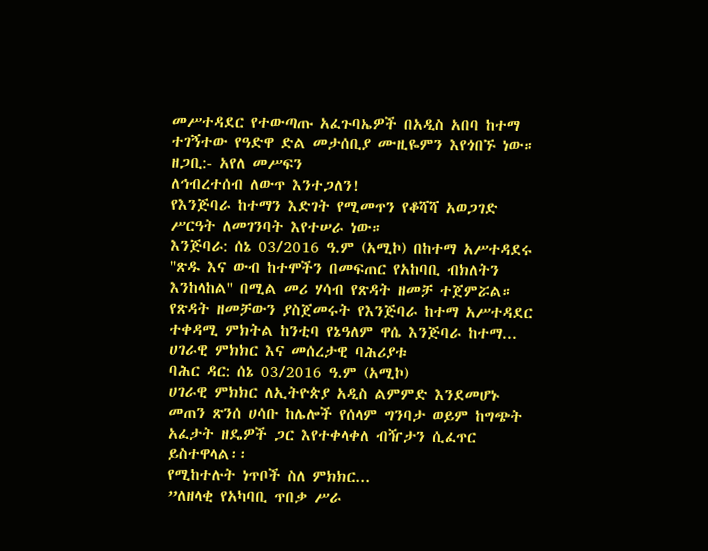መሥተዳደር የተውጣጡ አፈጉባኤዎች በአዲስ አበባ ከተማ ተገኝተው የዓድዋ ድል መታሰቢያ ሙዚዬምን እየጎበኙ ነው።
ዘጋቢ:- አየለ መሥፍን
ለኅብረተሰብ ለውጥ እንተጋለን!
የእንጅባራ ከተማን እድገት የሚመጥን የቆሻሻ አወጋገድ ሥርዓት ለመገንባት እየተሠራ ነው።
እንጅባራ: ሰኔ 03/2016 ዓ.ም (አሚኮ) በከተማ አሥተዳደሩ ''ጽዱ እና ውብ ከተሞችን በመፍጠር የአከባቢ ብክለትን እንከላከል'' በሚል መሪ ሃሳብ የጽዳት ዘመቻ ተጀምሯል። የጽዳት ዘመቻውን ያስጀመሩት የእንጅባራ ከተማ አሥተዳደር ተቀዳሚ ምክትል ከንቲባ የኔዓለም ዋሴ እንጅባራ ከተማ...
ሀገራዊ ምክክር እና መሰረታዊ ባሕሪያቱ
ባሕር ዳር: ሰኔ 03/2016 ዓ.ም (አሚኮ)
ሀገራዊ ምክክር ለኢትዮጵያ አዲስ ልምምድ እንደመሆኑ መጠን ጽንሰ ሀሳቡ ከሌሎች የሰላም ግንባታ ወይም ከግጭት አፈታት ዘዴዎች ጋር እየተቀላቀለ ብዥታን ሲፈጥር ይስተዋላል፡፡
የሚከተሉት ነጥቦች ስለ ምክክር...
”ለዘላቂ የአካባቢ ጥበቃ ሥራ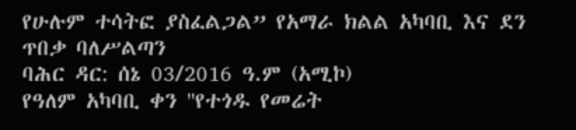የሁሉም ተሳትፎ ያስፈልጋል” የአማራ ክልል አካባቢ እና ደን ጥበቃ ባለሥልጣን
ባሕር ዳር: ሰኔ 03/2016 ዓ.ም (አሚኮ)
የዓለም አካባቢ ቀን ''የተጎዱ የመሬት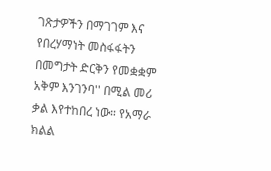ገጽታዎችን በማገገም እና የበረሃማነት መስፋፋትን በመግታት ድርቅን የመቋቋም አቅም እንገንባ'' በሚል መሪ ቃል እየተከበረ ነው። የአማራ ክልል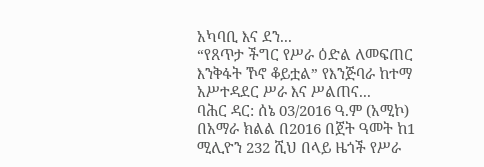አካባቢ እና ደን...
“የጸጥታ ችግር የሥራ ዕድል ለመፍጠር እንቅፋት ኾኖ ቆይቷል” የእንጅባራ ከተማ አሥተዳደር ሥራ እና ሥልጠና...
ባሕር ዳር: ሰኔ 03/2016 ዓ.ም (አሚኮ) በአማራ ክልል በ2016 በጀት ዓመት ከ1 ሚሊዮን 232 ሺህ በላይ ዜጎች የሥራ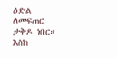ዕድል ለመፍጠር ታቅዶ ነበር። እስከ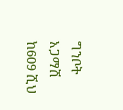ግንቦት አጋማሽ ከ609 ሺህ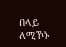በላይ ለሚኾኑ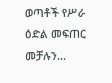ወጣቶች የሥራ ዕድል መፍጠር መቻሉን...